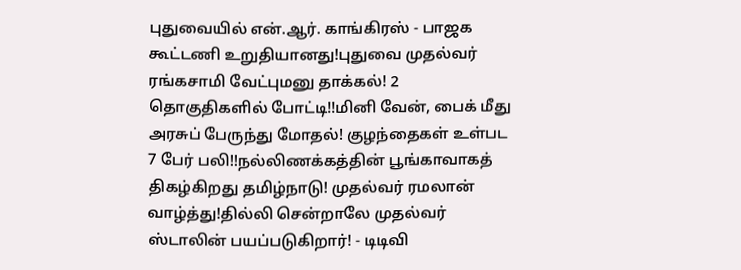புதுவையில் என்.ஆர். காங்கிரஸ் - பாஜக கூட்டணி உறுதியானது!புதுவை முதல்வர் ரங்கசாமி வேட்புமனு தாக்கல்! 2 தொகுதிகளில் போட்டி!!மினி வேன், பைக் மீது அரசுப் பேருந்து மோதல்! குழந்தைகள் உள்பட 7 பேர் பலி!!நல்லிணக்கத்தின் பூங்காவாகத் திகழ்கிறது தமிழ்நாடு! முதல்வர் ரமலான் வாழ்த்து!தில்லி சென்றாலே முதல்வர் ஸ்டாலின் பயப்படுகிறார்! - டிடிவி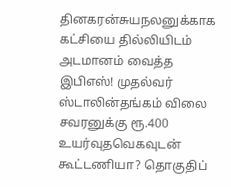தினகரன்சுயநலனுக்காக கட்சியை தில்லியிடம் அடமானம் வைத்த இபிஎஸ்! முதல்வர் ஸ்டாலின்தங்கம் விலை சவரனுக்கு ரூ.400 உயர்வுதவெகவுடன் கூட்டணியா? தொகுதிப்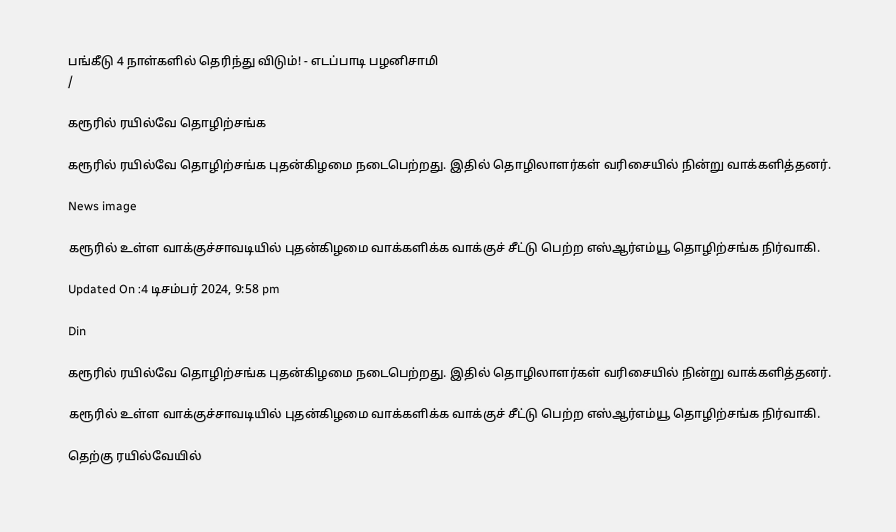பங்கீடு 4 நாள்களில் தெரிந்து விடும்! - எடப்பாடி பழனிசாமி
/

கரூரில் ரயில்வே தொழிற்சங்க

கரூரில் ரயில்வே தொழிற்சங்க புதன்கிழமை நடைபெற்றது. இதில் தொழிலாளர்கள் வரிசையில் நின்று வாக்களித்தனர்.

News image

கரூரில் உள்ள வாக்குச்சாவடியில் புதன்கிழமை வாக்களிக்க வாக்குச் சீட்டு பெற்ற எஸ்ஆர்எம்யூ தொழிற்சங்க நிர்வாகி.

Updated On :4 டிசம்பர் 2024, 9:58 pm

Din

கரூரில் ரயில்வே தொழிற்சங்க புதன்கிழமை நடைபெற்றது. இதில் தொழிலாளர்கள் வரிசையில் நின்று வாக்களித்தனர்.

கரூரில் உள்ள வாக்குச்சாவடியில் புதன்கிழமை வாக்களிக்க வாக்குச் சீட்டு பெற்ற எஸ்ஆர்எம்யூ தொழிற்சங்க நிர்வாகி.

தெற்கு ரயில்வேயில்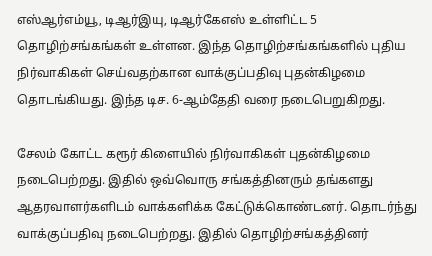எஸ்ஆர்எம்யூ, டிஆர்இயு, டிஆர்கேஎஸ் உள்ளிட்ட 5 தொழிற்சங்கங்கள் உள்ளன. இந்த தொழிற்சங்கங்களில் புதிய நிர்வாகிகள் செய்வதற்கான வாக்குப்பதிவு புதன்கிழமை தொடங்கியது. இந்த டிச. 6-ஆம்தேதி வரை நடைபெறுகிறது.

சேலம் கோட்ட கரூர் கிளையில் நிர்வாகிகள் புதன்கிழமை நடைபெற்றது. இதில் ஒவ்வொரு சங்கத்தினரும் தங்களது ஆதரவாளர்களிடம் வாக்களிக்க கேட்டுக்கொண்டனர். தொடர்ந்து வாக்குப்பதிவு நடைபெற்றது. இதில் தொழிற்சங்கத்தினர்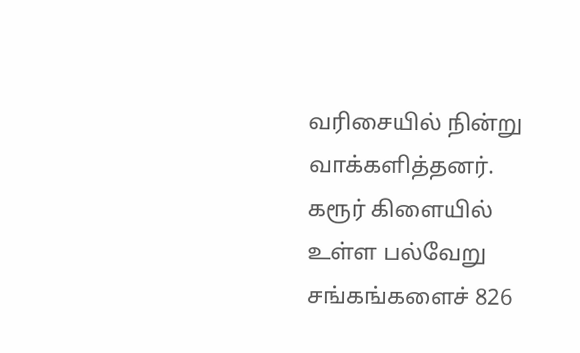வரிசையில் நின்று வாக்களித்தனர். கரூர் கிளையில் உள்ள பல்வேறு சங்கங்களைச் 826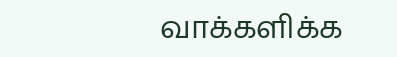வாக்களிக்க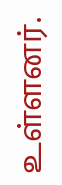உள்ளனர்.